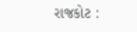રાજકોટ :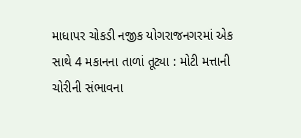માધાપર ચોકડી નજીક યોગરાજનગરમાં એક સાથે 4 મકાનના તાળાં તૂટ્યા : મોટી મત્તાની ચોરીની સંભાવના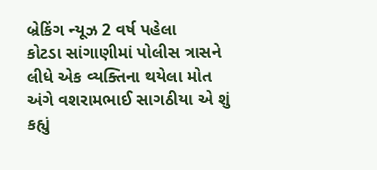બ્રેકિંગ ન્યૂઝ 2 વર્ષ પહેલા
કોટડા સાંગાણીમાં પોલીસ ત્રાસને લીધે એક વ્યક્તિના થયેલા મોત અંગે વશરામભાઈ સાગઠીયા એ શું કહ્યું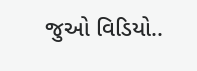જુઓ વિડિયો..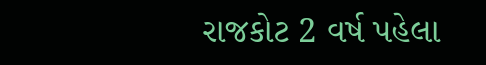રાજકોટ 2 વર્ષ પહેલા